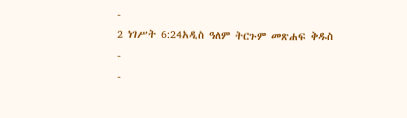-
2 ነገሥት 6:24አዲስ ዓለም ትርጉም መጽሐፍ ቅዱስ
-
-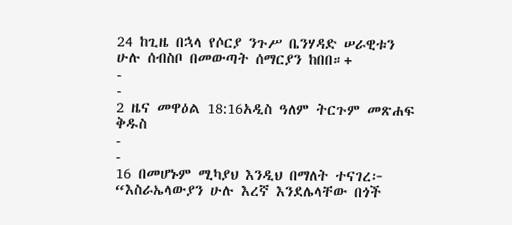24 ከጊዜ በኋላ የሶርያ ንጉሥ ቤንሃዳድ ሠራዊቱን ሁሉ ሰብስቦ በመውጣት ሰማርያን ከበበ።+
-
-
2 ዜና መዋዕል 18:16አዲስ ዓለም ትርጉም መጽሐፍ ቅዱስ
-
-
16 በመሆኑም ሚካያህ እንዲህ በማለት ተናገረ፦ “እስራኤላውያን ሁሉ እረኛ እንደሌላቸው በጎች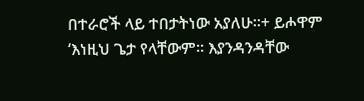በተራሮች ላይ ተበታትነው አያለሁ።+ ይሖዋም ‘እነዚህ ጌታ የላቸውም። እያንዳንዳቸው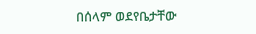በሰላም ወደየቤታቸው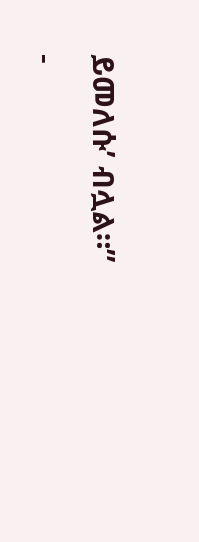ይመለሱ’ ብሏል።”
-